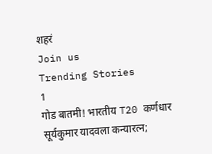शहरं
Join us
Trending Stories
1
गोड बातमी! भारतीय T20 कर्णधार सूर्यकुमार यादवला कन्यारत्न;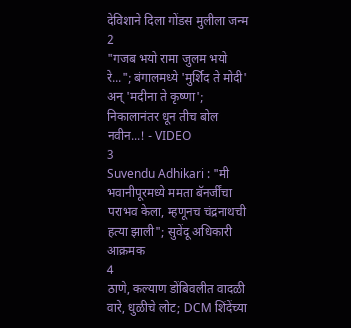देविशाने दिला गोंडस मुलीला जन्म
2
"गजब भयो रामा जुलम भयो रे..."; बंगालमध्ये 'मुर्शिद ते मोदी' अन् 'मदीना ते कृष्णा'; निकालानंतर धून तीच बोल नवीन...! - VIDEO
3
Suvendu Adhikari : "मी भवानीपूरमध्ये ममता बॅनर्जींचा पराभव केला, म्हणूनच चंद्रनाथची हत्या झाली"; सुवेंदू अधिकारी आक्रमक
4
ठाणे, कल्याण डोंबिवलीत वादळी वारे, धुळीचे लोट; DCM शिंदेंच्या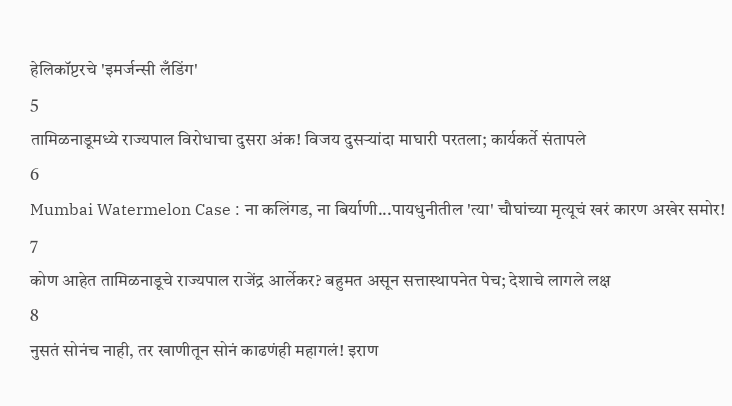हेलिकॉप्टरचे 'इमर्जन्सी लँडिंग'
5
तामिळनाडूमध्ये राज्यपाल विरोधाचा दुसरा अंक! विजय दुसऱ्यांदा माघारी परतला; कार्यकर्ते संतापले
6
Mumbai Watermelon Case : ना कलिंगड, ना बिर्याणी...पायधुनीतील 'त्या' चौघांच्या मृत्यूचं खरं कारण अखेर समोर!
7
कोण आहेत तामिळनाडूचे राज्यपाल राजेंद्र आर्लेकर? बहुमत असून सत्तास्थापनेत पेच; देशाचे लागले लक्ष
8
नुसतं सोनंच नाही, तर खाणीतून सोनं काढणंही महागलं! इराण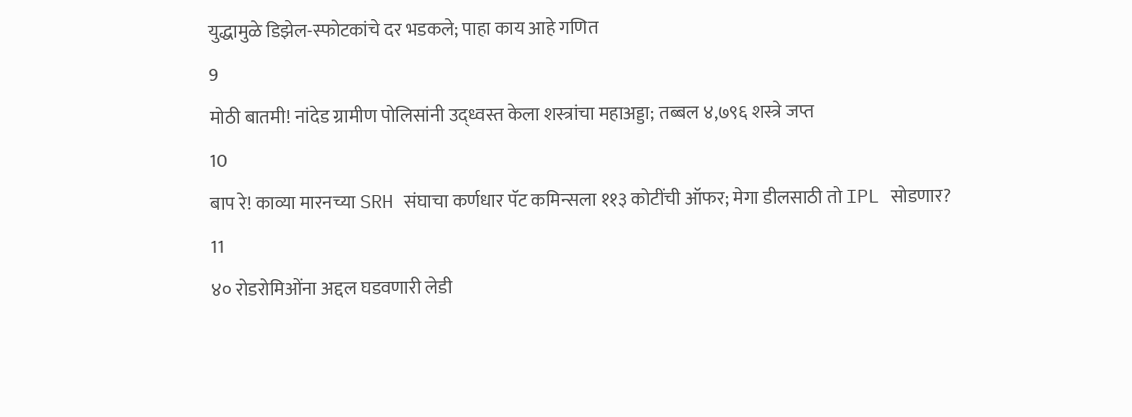युद्धामुळे डिझेल-स्फोटकांचे दर भडकले; पाहा काय आहे गणित
9
मोठी बातमी! नांदेड ग्रामीण पोलिसांनी उद्ध्वस्त केला शस्त्रांचा महाअड्डा; तब्बल ४,७९६ शस्त्रे जप्त
10
बाप रे! काव्या मारनच्या SRH संघाचा कर्णधार पॅट कमिन्सला ११३ कोटींची ऑफर; मेगा डीलसाठी तो IPL सोडणार?
11
४० रोडरोमिओंना अद्दल घडवणारी लेडी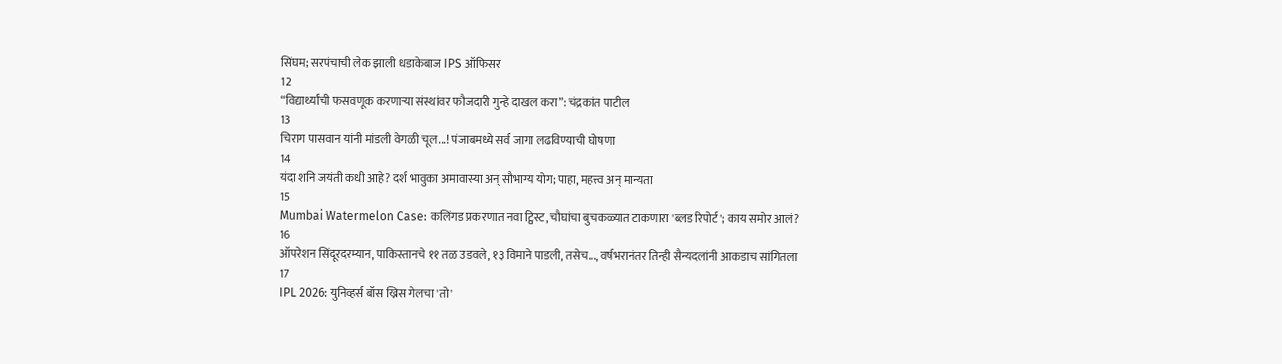सिंघम; सरपंचाची लेक झाली धडाकेबाज IPS ऑफिसर
12
“विद्यार्थ्यांची फसवणूक करणाऱ्या संस्थांवर फौजदारी गुन्हे दाखल करा”: चंद्रकांत पाटील
13
चिराग पासवान यांनी मांडली वेगळी चूल...! पंजाबमध्ये सर्व जागा लढविण्याची घोषणा
14
यंदा शनि जयंती कधी आहे? दर्श भावुका अमावास्या अन् सौभाग्य योग; पाहा, महत्त्व अन् मान्यता
15
Mumbai Watermelon Case: कलिंगड प्रकरणात नवा ट्विस्ट, चौघांचा बुचकळ्यात टाकणारा 'ब्लड रिपोर्ट'; काय समोर आलं?
16
ऑपरेशन सिंदूरदरम्यान, पाकिस्तानचे ११ तळ उडवले, १३ विमाने पाडली, तसेच..., वर्षभरानंतर तिन्ही सैन्यदलांनी आकडाच सांगितला
17
IPL 2026: युनिव्हर्स बॉस ख्रिस गेलचा 'तो'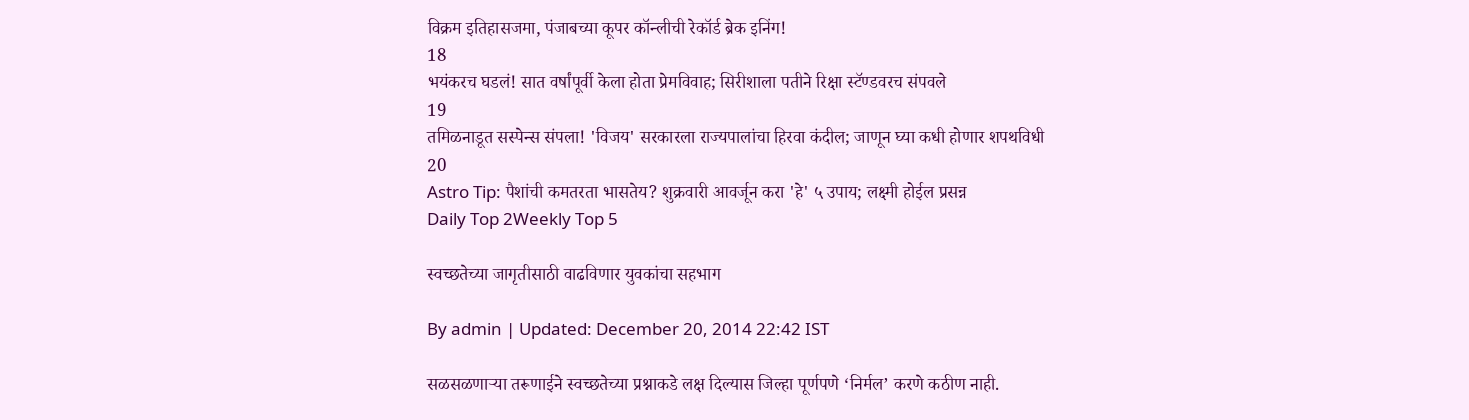विक्रम इतिहासजमा, पंजाबच्या कूपर कॉन्लीची रेकॉर्ड ब्रेक इनिंग!
18
भयंकरच घडलं! सात वर्षांपूर्वी केला होता प्रेमविवाह; सिरीशाला पतीने रिक्षा स्टॅण्डवरच संपवले
19
तमिळनाडूत सस्पेन्स संपला! 'विजय' सरकारला राज्यपालांचा हिरवा कंदील; जाणून घ्या कधी होणार शपथविधी
20
Astro Tip: पैशांची कमतरता भासतेय? शुक्रवारी आवर्जून करा 'हे' ५ उपाय; लक्ष्मी होईल प्रसन्न
Daily Top 2Weekly Top 5

स्वच्छतेच्या जागृतीसाठी वाढविणार युवकांचा सहभाग

By admin | Updated: December 20, 2014 22:42 IST

सळसळणाऱ्या तरूणाईने स्वच्छतेच्या प्रश्नाकडे लक्ष दिल्यास जिल्हा पूर्णपणे ‘निर्मल’ करणे कठीण नाही.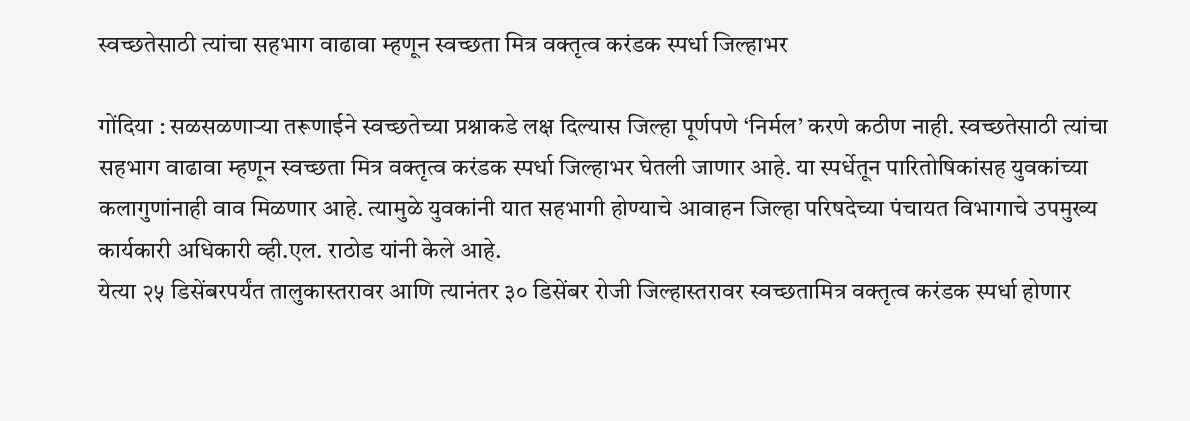स्वच्छतेसाठी त्यांचा सहभाग वाढावा म्हणून स्वच्छता मित्र वक्तृत्व करंडक स्पर्धा जिल्हाभर

गोंदिया : सळसळणाऱ्या तरूणाईने स्वच्छतेच्या प्रश्नाकडे लक्ष दिल्यास जिल्हा पूर्णपणे ‘निर्मल’ करणे कठीण नाही. स्वच्छतेसाठी त्यांचा सहभाग वाढावा म्हणून स्वच्छता मित्र वक्तृत्व करंडक स्पर्धा जिल्हाभर घेतली जाणार आहे. या स्पर्धेतून पारितोषिकांसह युवकांच्या कलागुणांनाही वाव मिळणार आहे. त्यामुळे युवकांनी यात सहभागी होण्याचे आवाहन जिल्हा परिषदेच्या पंचायत विभागाचे उपमुख्य कार्यकारी अधिकारी व्ही.एल. राठोड यांनी केले आहे.
येत्या २५ डिसेंबरपर्यंत तालुकास्तरावर आणि त्यानंतर ३० डिसेंबर रोजी जिल्हास्तरावर स्वच्छतामित्र वक्तृत्व करंडक स्पर्धा होणार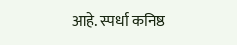आहे. स्पर्धा कनिष्ठ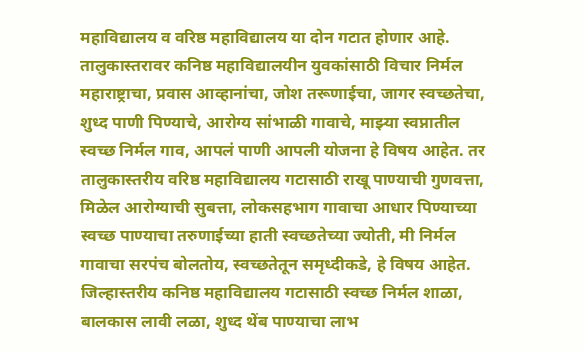महाविद्यालय व वरिष्ठ महाविद्यालय या दोन गटात होणार आहे. तालुकास्तरावर कनिष्ठ महाविद्यालयीन युवकांसाठी विचार निर्मल महाराष्ट्राचा, प्रवास आव्हानांचा, जोश तरूणाईचा, जागर स्वच्छतेचा, शुध्द पाणी पिण्याचे, आरोग्य सांभाळी गावाचे, माझ्या स्वप्नातील स्वच्छ निर्मल गाव, आपलं पाणी आपली योजना हे विषय आहेत. तर तालुकास्तरीय वरिष्ठ महाविद्यालय गटासाठी राखू पाण्याची गुणवत्ता, मिळेल आरोग्याची सुबत्ता, लोकसहभाग गावाचा आधार पिण्याच्या स्वच्छ पाण्याचा तरुणाईच्या हाती स्वच्छतेच्या ज्योती, मी निर्मल गावाचा सरपंच बोलतोय, स्वच्छतेतून समृध्दीकडे, हे विषय आहेत.
जिल्हास्तरीय कनिष्ठ महाविद्यालय गटासाठी स्वच्छ निर्मल शाळा, बालकास लावी लळा, शुध्द थेंब पाण्याचा लाभ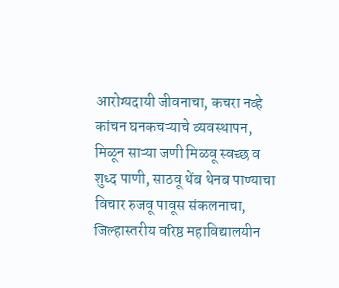आरोग्यदायी जीवनाचा, कचरा नव्हे कांचन घनकचऱ्याचे व्यवस्थापन, मिळून साऱ्या जणी मिळवू स्वच्छ व शुध्द पाणी, साठवू थेंब थेनब पाण्याचा विचार रुजवू पावूस संकलनाचा, जिल्हास्तरीय वरिष्ठ महाविद्यालयीन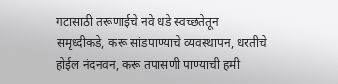गटासाठी तरूणाईचे नवे धडे स्वच्छतेतून समृध्दीकडे, करू सांडपाण्याचे व्यवस्थापन, धरतीचे होईल नंदनवन, करू तपासणी पाण्याची हमी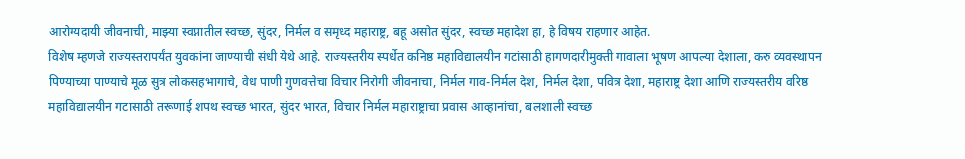आरोग्यदायी जीवनाची, माझ्या स्वप्नातील स्वच्छ, सुंदर, निर्मल व समृध्द महाराष्ट्र, बहू असोत सुंदर, स्वच्छ महादेश हा, हे विषय राहणार आहेत.
विशेष म्हणजे राज्यस्तरापर्यंत युवकांना जाण्याची संधी येथे आहे. राज्यस्तरीय स्पर्धेत कनिष्ठ महाविद्यालयीन गटांसाठी हागणदारीमुक्ती गावाला भूषण आपल्या देशाला, करु व्यवस्थापन पिण्याच्या पाण्याचे मूळ सुत्र लोकसहभागाचे, वेध पाणी गुणवत्तेचा विचार निरोगी जीवनाचा, निर्मल गाव-निर्मल देश, निर्मल देशा, पवित्र देशा, महाराष्ट्र देशा आणि राज्यस्तरीय वरिष्ठ महाविद्यालयीन गटासाठी तरूणाई शपथ स्वच्छ भारत, सुंदर भारत, विचार निर्मल महाराष्ट्राचा प्रवास आव्हानांचा, बलशाली स्वच्छ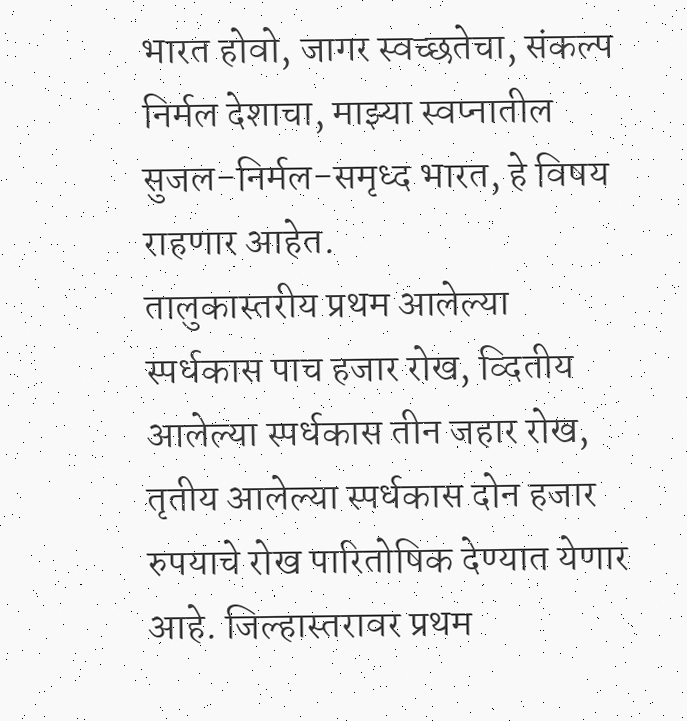भारत होवो, जागर स्वच्छतेचा, संकल्प निर्मल देशाचा, माझ्या स्वप्नातील सुजल-निर्मल-समृध्द भारत, हे विषय राहणार आहेत.
तालुकास्तरीय प्रथम आलेल्या स्पर्धकास पाच हजार रोख, व्दितीय आलेल्या स्पर्धकास तीन जहार रोख, तृतीय आलेल्या स्पर्धकास दोन हजार रुपयाचे रोख पारितोषिक देण्यात येणार आहे. जिल्हास्तरावर प्रथम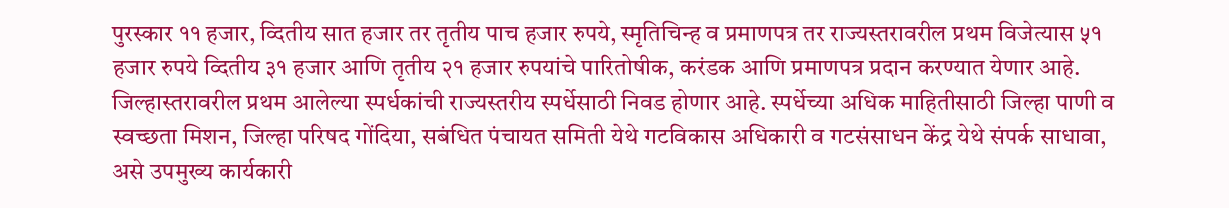पुरस्कार ११ हजार, व्दितीय सात हजार तर तृतीय पाच हजार रुपये, स्मृतिचिन्ह व प्रमाणपत्र तर राज्यस्तरावरील प्रथम विजेत्यास ५१ हजार रुपये व्दितीय ३१ हजार आणि तृतीय २१ हजार रुपयांचे पारितोषीक, करंडक आणि प्रमाणपत्र प्रदान करण्यात येणार आहे.
जिल्हास्तरावरील प्रथम आलेल्या स्पर्धकांची राज्यस्तरीय स्पर्धेसाठी निवड होणार आहे. स्पर्धेच्या अधिक माहितीसाठी जिल्हा पाणी व स्वच्छता मिशन, जिल्हा परिषद गोंदिया, सबंधित पंचायत समिती येथे गटविकास अधिकारी व गटसंसाधन केंद्र येथे संपर्क साधावा, असे उपमुख्य कार्यकारी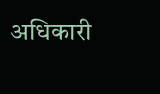अधिकारी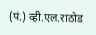(पं.) व्ही.एल.राठोड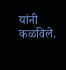यांनी कळविले.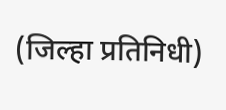(जिल्हा प्रतिनिधी)